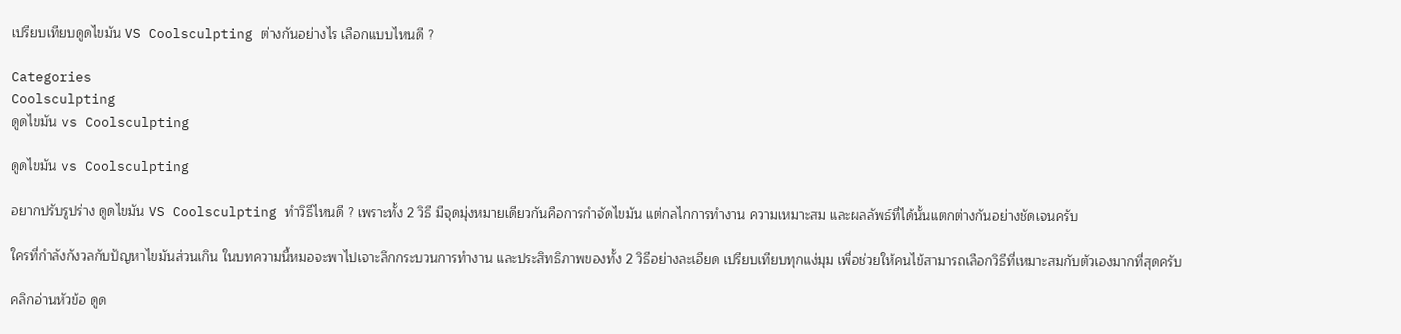เปรียบเทียบดูดไขมัน VS Coolsculpting ต่างกันอย่างไร เลือกแบบไหนดี ?

Categories
Coolsculpting
ดูดไขมัน vs Coolsculpting

ดูดไขมัน vs Coolsculpting

อยากปรับรูปร่าง ดูดไขมัน VS Coolsculpting ทำวิธีไหนดี ? เพราะทั้ง 2 วิธี มีจุดมุ่งหมายเดียวกันคือการกำจัดไขมัน แต่กลไกการทำงาน ความเหมาะสม และผลลัพธ์ที่ได้นั้นแตกต่างกันอย่างชัดเจนครับ

ใครที่กำลังกังวลกับปัญหาไขมันส่วนเกิน ในบทความนี้หมอจะพาไปเจาะลึกกระบวนการทำงาน และประสิทธิภาพของทั้ง 2 วิธีอย่างละเอียด เปรียบเทียบทุกแง่มุม เพื่อช่วยให้คนไข้สามารถเลือกวิธีที่เหมาะสมกับตัวเองมากที่สุดครับ

คลิกอ่านหัวข้อ ดูด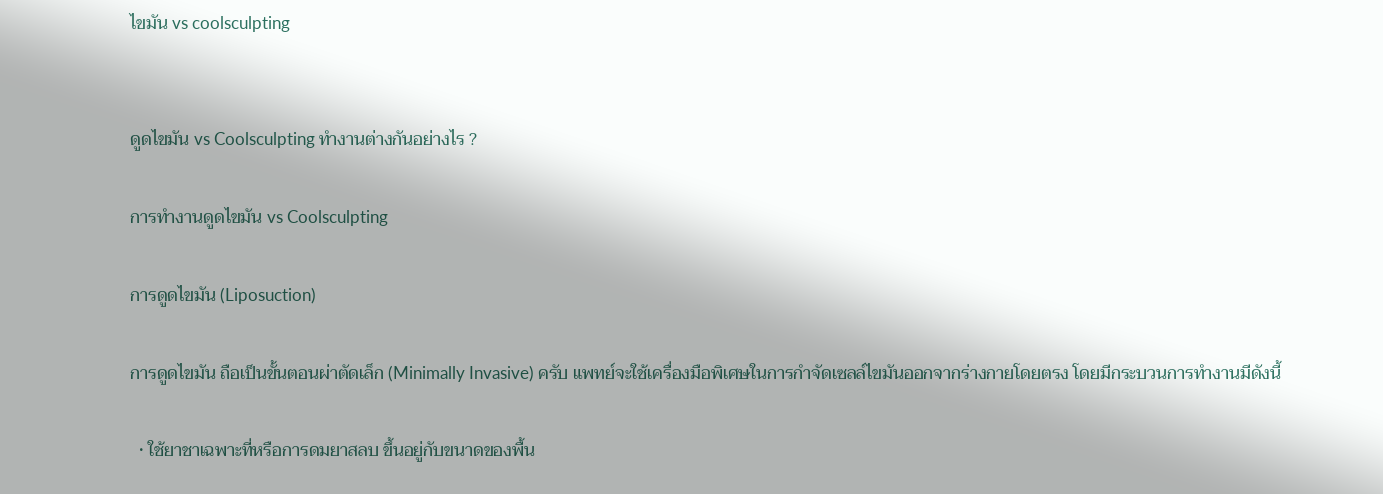ไขมัน vs coolsculpting


ดูดไขมัน vs Coolsculpting ทำงานต่างกันอย่างไร ?

การทำงานดูดไขมัน vs Coolsculpting

การดูดไขมัน (Liposuction)

การดูดไขมัน ถือเป็นขั้นตอนผ่าตัดเล็ก (Minimally Invasive) ครับ แพทย์จะใช้เครื่องมือพิเศษในการกำจัดเซลล์ไขมันออกจากร่างกายโดยตรง โดยมีกระบวนการทำงานมีดังนี้

  • ใช้ยาชาเฉพาะที่หรือการดมยาสลบ ขึ้นอยู่กับขนาดของพื้น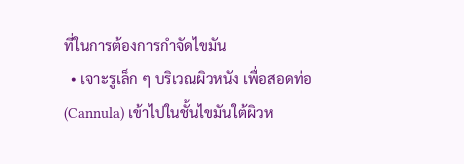ที่ในการต้องการกำจัดไขมัน
  • เจาะรูเล็ก ๆ บริเวณผิวหนัง เพื่อสอดท่อ (Cannula) เข้าไปในชั้นไขมันใต้ผิวห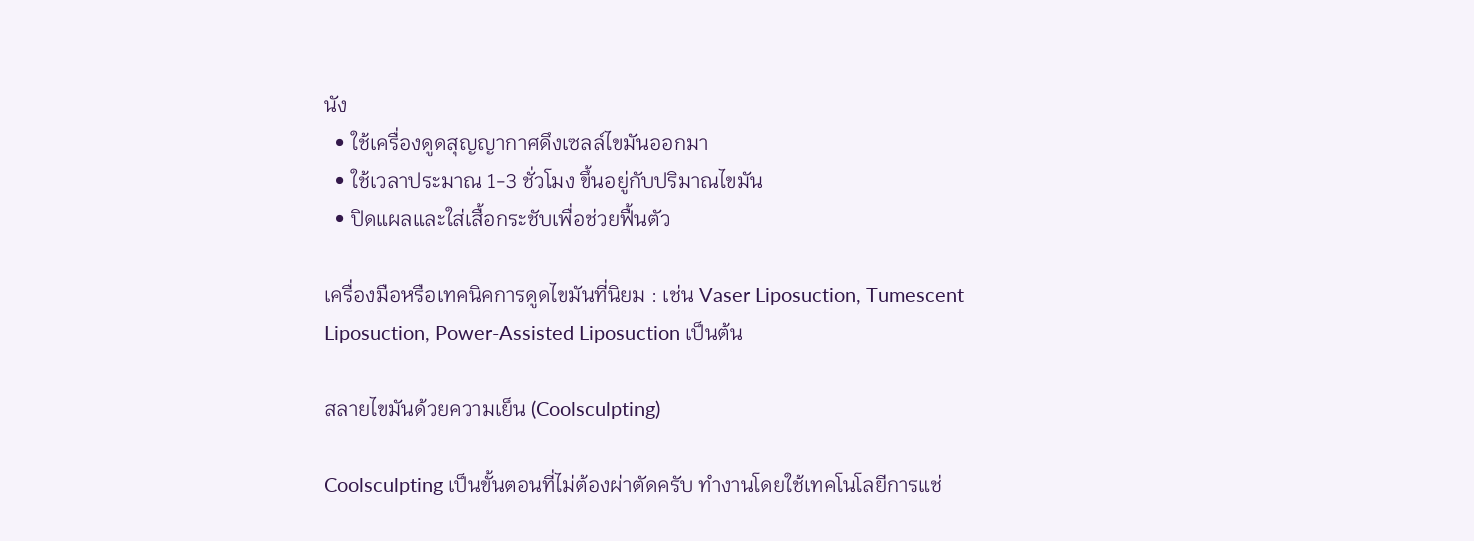นัง
  • ใช้เครื่องดูดสุญญากาศดึงเซลล์ไขมันออกมา
  • ใช้เวลาประมาณ 1-3 ชั่วโมง ขึ้นอยู่กับปริมาณไขมัน
  • ปิดแผลและใส่เสื้อกระชับเพื่อช่วยฟื้นตัว

เครื่องมือหรือเทคนิคการดูดไขมันที่นิยม : เช่น Vaser Liposuction, Tumescent Liposuction, Power-Assisted Liposuction เป็นต้น

สลายไขมันด้วยความเย็น (Coolsculpting)

Coolsculpting เป็นขั้นตอนที่ไม่ต้องผ่าตัดครับ ทำงานโดยใช้เทคโนโลยีการแช่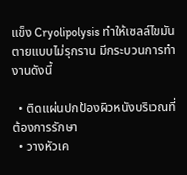แข็ง Cryolipolysis ทำให้เซลล์ไขมันตายแบบไม่รุกราน มีกระบวนการทำงานดังนี้

  • ติดแผ่นปกป้องผิวหนังบริเวณที่ต้องการรักษา
  • วางหัวเค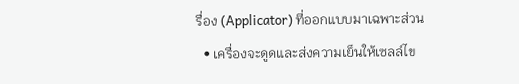รื่อง (Applicator) ที่ออกแบบมาเฉพาะส่วน
  • เครื่องจะดูดและส่งความเย็นให้เซลล์ไข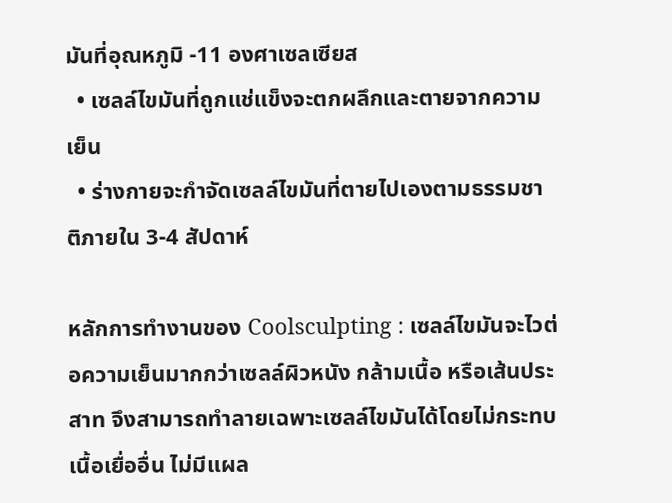มันที่อุณหภูมิ -11 องศาเซลเซียส
  • เซลล์ไขมันที่ถูกแช่แข็งจะตกผลึกและตายจากความเย็น
  • ร่างกายจะกำจัดเซลล์ไขมันที่ตายไปเองตามธรรมชาติภายใน 3-4 สัปดาห์

หลักการทำงานของ Coolsculpting : เซลล์ไขมันจะไวต่อความเย็นมากกว่าเซลล์ผิวหนัง กล้ามเนื้อ หรือเส้นประสาท จึงสามารถทำลายเฉพาะเซลล์ไขมันได้โดยไม่กระทบเนื้อเยื่ออื่น ไม่มีแผล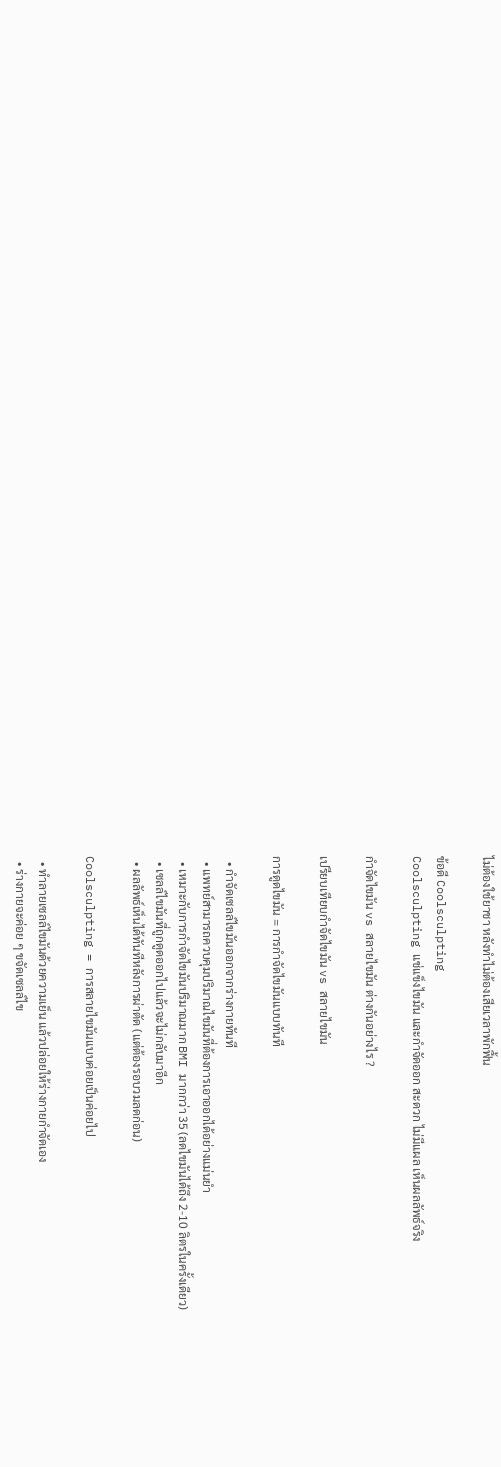ไม่ต้องใช้ยาชา หลังทำไม่ต้องเสียเวลาพักฟื้น

ข้อดี Coolsculpting
Coolsculpting แช่แข็งไขมัน และกำจัดออก สะดวก ไม่มีแผล เห็นผลลัพธ์จริง

กำจัดไขมัน vs สลายไขมัน ต่างกันอย่างไร ?

เปรียบเทียบกำจัดไขมัน vs สลายไขมัน

การดูดไขมัน = การกำจัดไขมันแบบทันที

  • กำจัดเซลล์ไขมันออกจากร่างกายทันที
  • แพทย์สามารถควบคุมปริมาณไขมันที่ต้องการเอาออกได้อย่างแม่นยำ
  • เหมาะกับการกำจัดไขมันปริมาณมาก BMI มากกว่า 35 (ลดไขมันได้ถึง 2-10 ลิตรในครั้งเดียว)
  • เซลล์ไขมันที่ถูกดูดออกไปแล้วจะไม่กลับมาอีก
  • ผลลัพธ์เห็นได้ทันทีหลังการผ่าตัด (แต่ต้องรอบวมลดก่อน)

Coolsculpting = การสลายไขมันแบบค่อยเป็นค่อยไป

  • ทำลายเซลล์ไขมันด้วยความเย็น แล้วปล่อยให้ร่างกายกำจัดเอง
  • ร่างกายจะค่อย ๆ ขจัดเซลล์ไข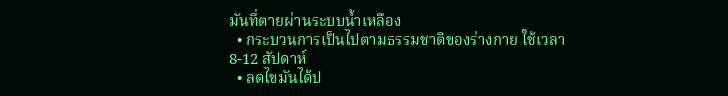มันที่ตายผ่านระบบน้ำเหลือง
  • กระบวนการเป็นไปตามธรรมชาติของร่างกาย ใช้เวลา 8-12 สัปดาห์
  • ลดไขมันได้ป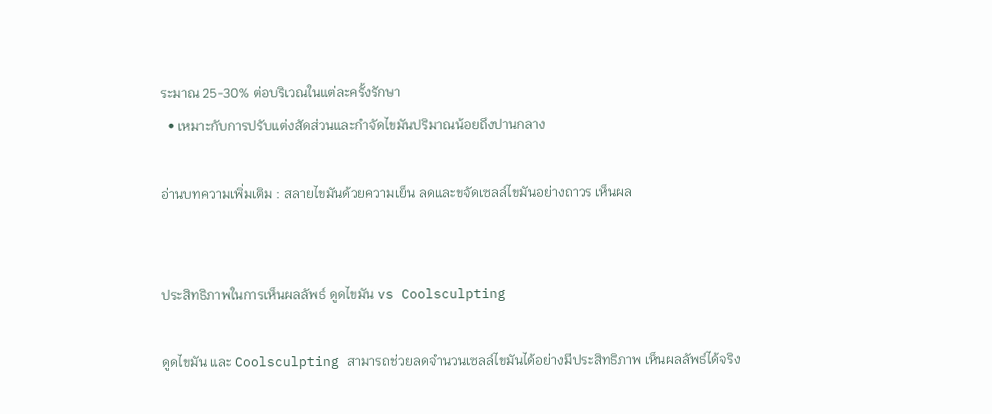ระมาณ 25-30% ต่อบริเวณในแต่ละครั้งรักษา
  • เหมาะกับการปรับแต่งสัดส่วนและกำจัดไขมันปริมาณน้อยถึงปานกลาง

อ่านบทความเพิ่มเติม : สลายไขมันด้วยความเย็น ลดและขจัดเซลล์ไขมันอย่างถาวร เห็นผล


ประสิทธิภาพในการเห็นผลลัพธ์ ดูดไขมัน vs Coolsculpting

ดูดไขมัน และ Coolsculpting สามารถช่วยลดจำนวนเซลล์ไขมันได้อย่างมีประสิทธิภาพ เห็นผลลัพธ์ได้จริง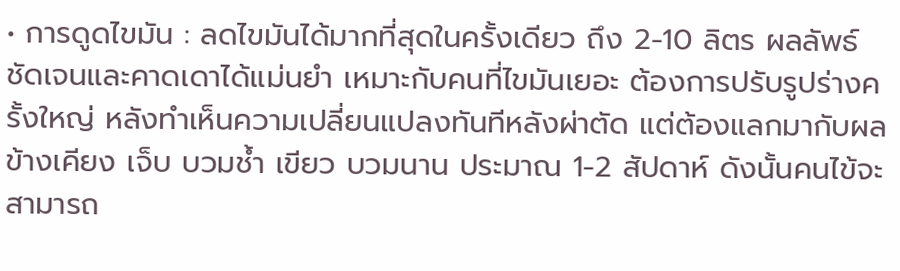• การดูดไขมัน : ลดไขมันได้มากที่สุดในครั้งเดียว ถึง 2-10 ลิตร ผลลัพธ์ชัดเจนและคาดเดาได้แม่นยำ เหมาะกับคนที่ไขมันเยอะ ต้องการปรับรูปร่างครั้งใหญ่ หลังทำเห็นความเปลี่ยนแปลงทันทีหลังผ่าตัด แต่ต้องแลกมากับผลข้างเคียง เจ็บ บวมช้ำ เขียว บวมนาน ประมาณ 1-2 สัปดาห์ ดังนั้นคนไข้จะสามารถ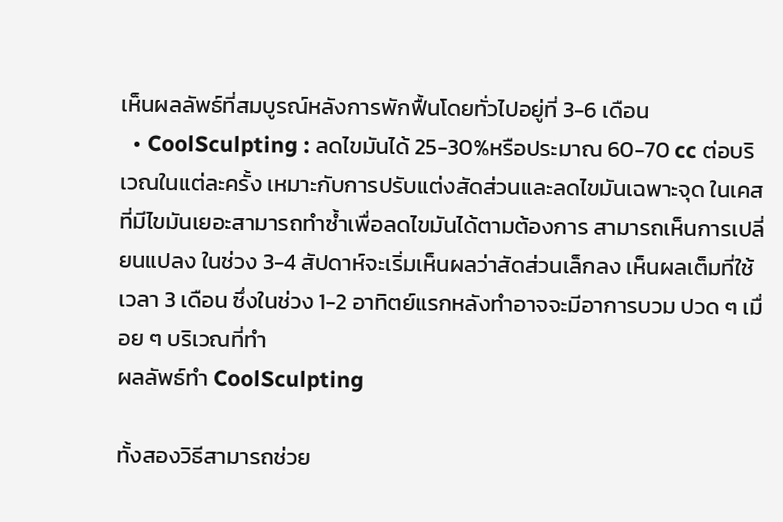เห็นผลลัพธ์ที่สมบูรณ์หลังการพักฟื้นโดยทั่วไปอยู่ที่ 3-6 เดือน
  • CoolSculpting : ลดไขมันได้ 25-30%หรือประมาณ 60-70 cc ต่อบริเวณในแต่ละครั้ง เหมาะกับการปรับแต่งสัดส่วนและลดไขมันเฉพาะจุด ในเคสที่มีไขมันเยอะสามารถทำซ้ำเพื่อลดไขมันได้ตามต้องการ สามารถเห็นการเปลี่ยนแปลง ในช่วง 3-4 สัปดาห์จะเริ่มเห็นผลว่าสัดส่วนเล็กลง เห็นผลเต็มที่ใช้เวลา 3 เดือน ซึ่งในช่วง 1-2 อาทิตย์แรกหลังทำอาจจะมีอาการบวม ปวด ๆ เมื่อย ๆ บริเวณที่ทำ
ผลลัพธ์ทำ CoolSculpting

ทั้งสองวิธีสามารถช่วย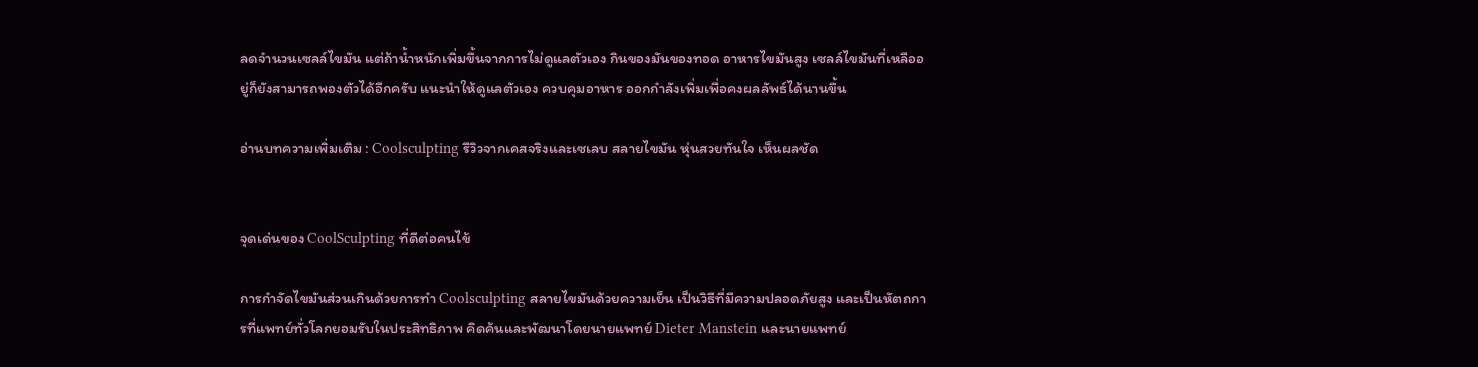ลดจำนวนเซลล์ไขมัน แต่ถ้าน้ำหนักเพิ่มขึ้นจากการไม่ดูแลตัวเอง กินของมันของทอด อาหารไขมันสูง เซลล์ไขมันที่เหลืออยู่ก็ยังสามารถพองตัวได้อีกครับ แนะนำให้ดูแลตัวเอง ควบคุมอาหาร ออกกำลังเพิ่มเพื่อคงผลลัพธ์ได้นานขึ้น

อ่านบทความเพิ่มเติม : Coolsculpting รีวิวจากเคสจริงและเซเลบ สลายไขมัน หุ่นสวยทันใจ เห็นผลชัด


จุดเด่นของ CoolSculpting ที่ดีต่อคนไข้

การกำจัดไขมันส่วนเกินด้วยการทำ Coolsculpting สลายไขมันด้วยความเย็น เป็นวิธีที่มีความปลอดภัยสูง และเป็นหัตถการที่แพทย์ทั่วโลกยอมรับในประสิทธิภาพ คิดค้นและพัฒนาโดยนายแพทย์ Dieter Manstein และนายแพทย์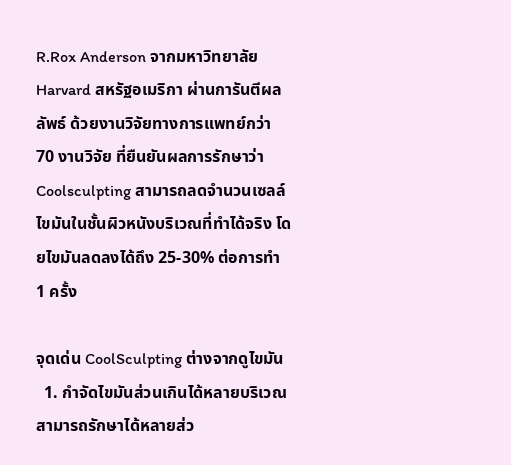R.Rox Anderson จากมหาวิทยาลัย Harvard สหรัฐอเมริกา ผ่านการันตีผลลัพธ์ ด้วยงานวิจัยทางการแพทย์กว่า 70 งานวิจัย ที่ยืนยันผลการรักษาว่า Coolsculpting สามารถลดจำนวนเซลล์ไขมันในชั้นผิวหนังบริเวณที่ทำได้จริง โดยไขมันลดลงได้ถึง 25-30% ต่อการทำ 1 ครั้ง

จุดเด่น CoolSculpting ต่างจากดูไขมัน
  1. กำจัดไขมันส่วนเกินได้หลายบริเวณ สามารถรักษาได้หลายส่ว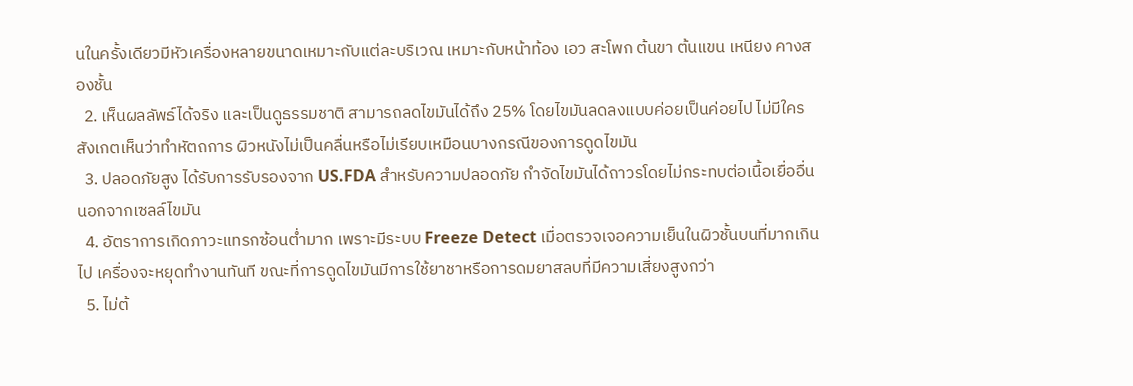นในครั้งเดียวมีหัวเครื่องหลายขนาดเหมาะกับแต่ละบริเวณ เหมาะกับหน้าท้อง เอว สะโพก ต้นขา ต้นแขน เหนียง คางสองชั้น
  2. เห็นผลลัพธ์ได้จริง และเป็นดูธรรมชาติ สามารถลดไขมันได้ถึง 25% โดยไขมันลดลงแบบค่อยเป็นค่อยไป ไม่มีใครสังเกตเห็นว่าทำหัตถการ ผิวหนังไม่เป็นคลื่นหรือไม่เรียบเหมือนบางกรณีของการดูดไขมัน
  3. ปลอดภัยสูง ได้รับการรับรองจาก US.FDA สำหรับความปลอดภัย กำจัดไขมันได้ถาวรโดยไม่กระทบต่อเนื้อเยื่ออื่นนอกจากเซลล์ไขมัน
  4. อัตราการเกิดภาวะแทรกซ้อนต่ำมาก เพราะมีระบบ Freeze Detect เมื่อตรวจเจอความเย็นในผิวชั้นบนที่มากเกินไป เครื่องจะหยุดทำงานทันที ขณะที่การดูดไขมันมีการใช้ยาชาหรือการดมยาสลบที่มีความเสี่ยงสูงกว่า
  5. ไม่ต้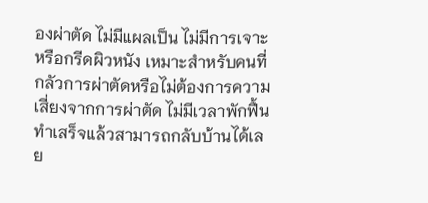องผ่าตัด ไม่มีแผลเป็น ไม่มีการเจาะหรือกรีดผิวหนัง เหมาะสำหรับคนที่กลัวการผ่าตัดหรือไม่ต้องการความเสี่ยงจากการผ่าตัด ไม่มีเวลาพักฟื้น ทำเสร็จแล้วสามารถกลับบ้านได้เลย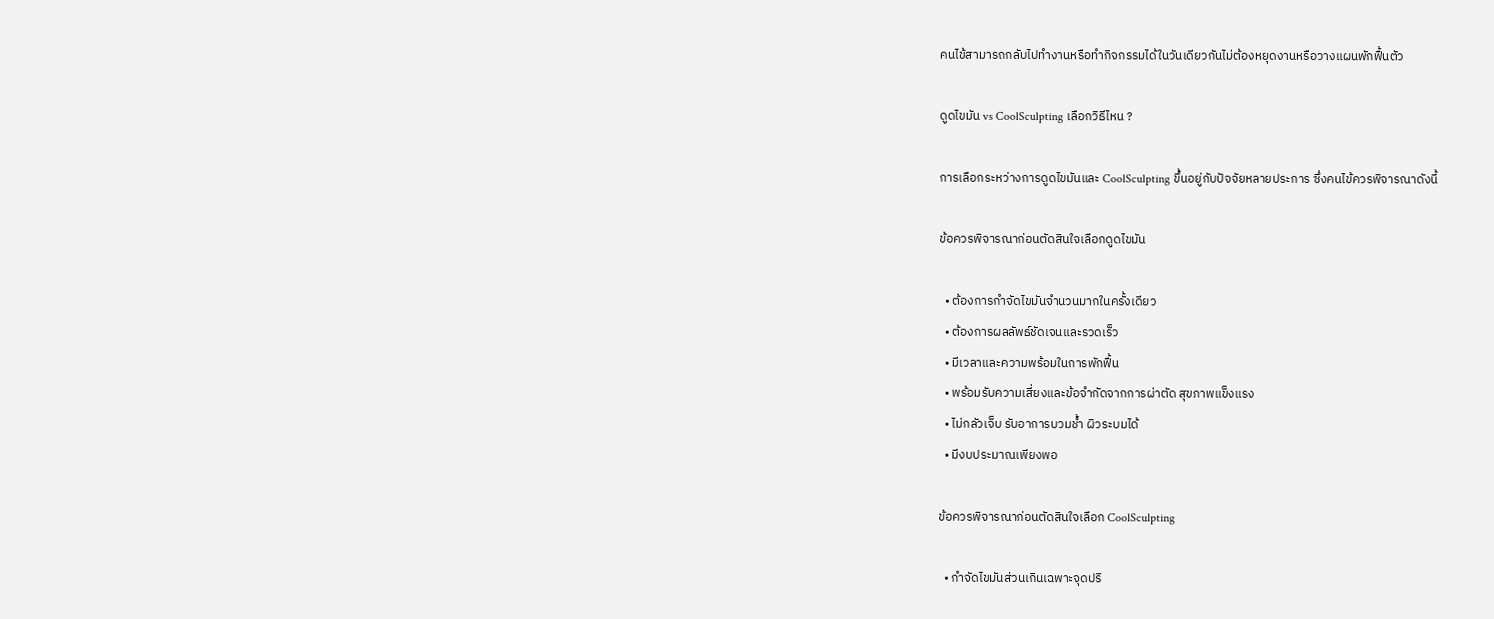คนไข้สามารถกลับไปทำงานหรือทำกิจกรรมได้ในวันเดียวกันไม่ต้องหยุดงานหรือวางแผนพักฟื้นตัว

ดูดไขมัน vs CoolSculpting เลือกวิธีไหน ?

การเลือกระหว่างการดูดไขมันและ CoolSculpting ขึ้นอยู่กับปัจจัยหลายประการ ซึ่งคนไข้ควรพิจารณาดังนี้

ข้อควรพิจารณาก่อนตัดสินใจเลือกดูดไขมัน

  • ต้องการกำจัดไขมันจำนวนมากในครั้งเดียว
  • ต้องการผลลัพธ์ชัดเจนและรวดเร็ว
  • มีเวลาและความพร้อมในการพักฟื้น
  • พร้อมรับความเสี่ยงและข้อจำกัดจากการผ่าตัด สุขภาพแข็งแรง
  • ไม่กลัวเจ็บ รับอาการบวมช้ำ ผิวระบมได้
  • มีงบประมาณเพียงพอ

ข้อควรพิจารณาก่อนตัดสินใจเลือก CoolSculpting

  • กำจัดไขมันส่วนเกินเฉพาะจุดปริ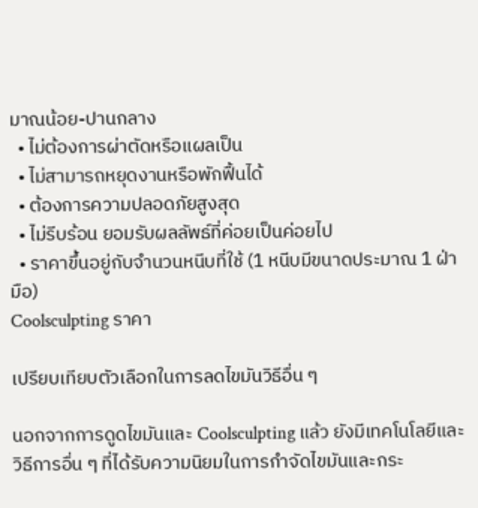มาณน้อย-ปานกลาง
  • ไม่ต้องการผ่าตัดหรือแผลเป็น
  • ไม่สามารถหยุดงานหรือพักฟื้นได้
  • ต้องการความปลอดภัยสูงสุด
  • ไม่รีบร้อน ยอมรับผลลัพธ์ที่ค่อยเป็นค่อยไป
  • ราคาขึ้นอยู่กับจำนวนหนีบที่ใช้ (1 หนีบมีขนาดประมาณ 1 ฝ่ามือ)
Coolsculpting ราคา

เปรียบเทียบตัวเลือกในการลดไขมันวิธีอื่น ๆ

นอกจากการดูดไขมันและ Coolsculpting แล้ว ยังมีเทคโนโลยีและวิธีการอื่น ๆ ที่ได้รับความนิยมในการกำจัดไขมันและกระ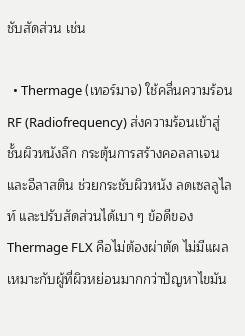ชับสัดส่วน เช่น

  • Thermage (เทอร์มาจ) ใช้คลื่นความร้อน RF (Radiofrequency) ส่งความร้อนเข้าสู่ชั้นผิวหนังลึก กระตุ้นการสร้างคอลลาเจนและอีลาสติน ช่วยกระชับผิวหนัง ลดเซลลูไลท์ และปรับสัดส่วนได้เบา ๆ ข้อดีของThermage FLX คือไม่ต้องผ่าตัด ไม่มีแผล เหมาะกับผู้ที่ผิวหย่อนมากกว่าปัญหาไขมัน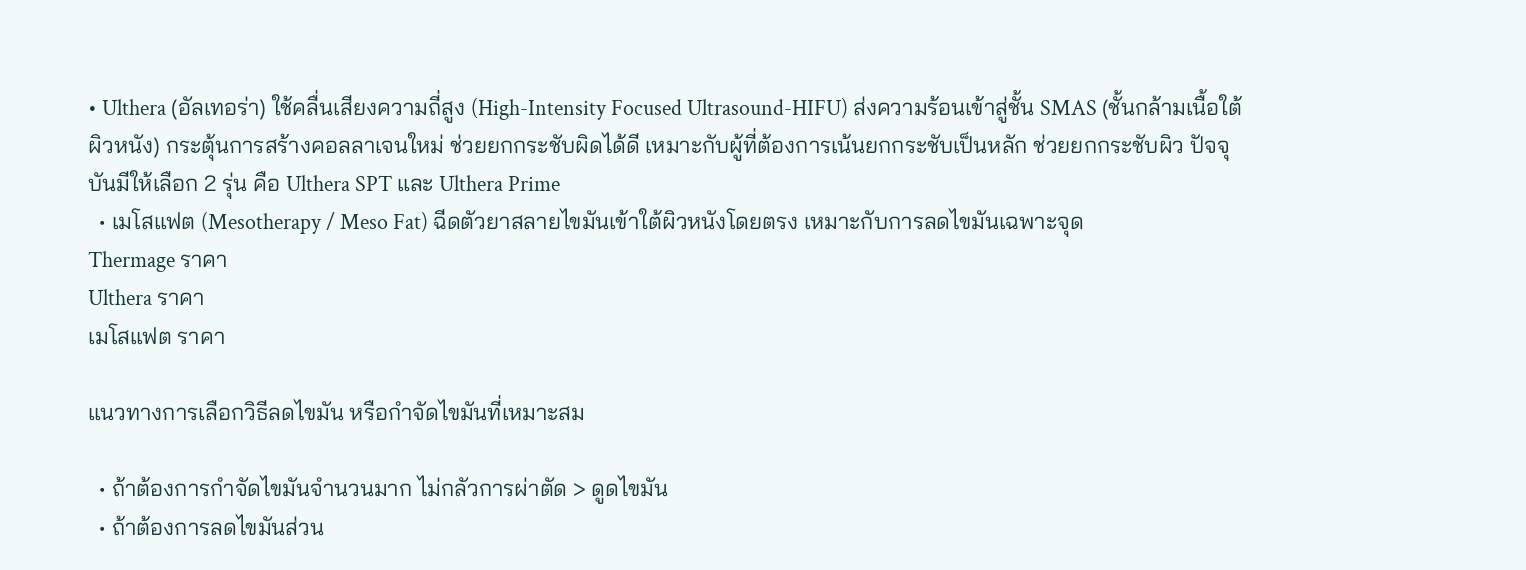• Ulthera (อัลเทอร่า) ใช้คลื่นเสียงความถี่สูง (High-Intensity Focused Ultrasound-HIFU) ส่งความร้อนเข้าสู่ชั้น SMAS (ชั้นกล้ามเนื้อใต้ผิวหนัง) กระตุ้นการสร้างคอลลาเจนใหม่ ช่วยยกกระชับผิดได้ดี เหมาะกับผู้ที่ต้องการเน้นยกกระชับเป็นหลัก ช่วยยกกระชับผิว ปัจจุบันมีให้เลือก 2 รุ่น คือ Ulthera SPT และ Ulthera Prime
  • เมโสแฟต (Mesotherapy / Meso Fat) ฉีดตัวยาสลายไขมันเข้าใต้ผิวหนังโดยตรง เหมาะกับการลดไขมันเฉพาะจุด
Thermage ราคา
Ulthera ราคา
เมโสแฟต ราคา

แนวทางการเลือกวิธีลดไขมัน หรือกำจัดไขมันที่เหมาะสม

  • ถ้าต้องการกำจัดไขมันจำนวนมาก ไม่กลัวการผ่าตัด > ดูดไขมัน
  • ถ้าต้องการลดไขมันส่วน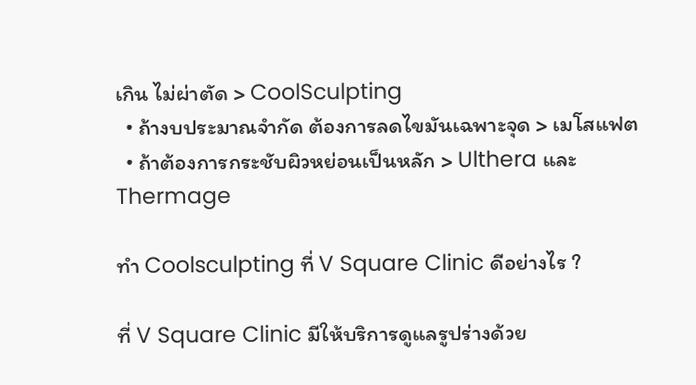เกิน ไม่ผ่าตัด > CoolSculpting
  • ถ้างบประมาณจำกัด ต้องการลดไขมันเฉพาะจุด > เมโสแฟต
  • ถ้าต้องการกระชับผิวหย่อนเป็นหลัก > Ulthera และ Thermage

ทำ Coolsculpting ที่ V Square Clinic ดีอย่างไร ?

ที่ V Square Clinic มีให้บริการดูแลรูปร่างด้วย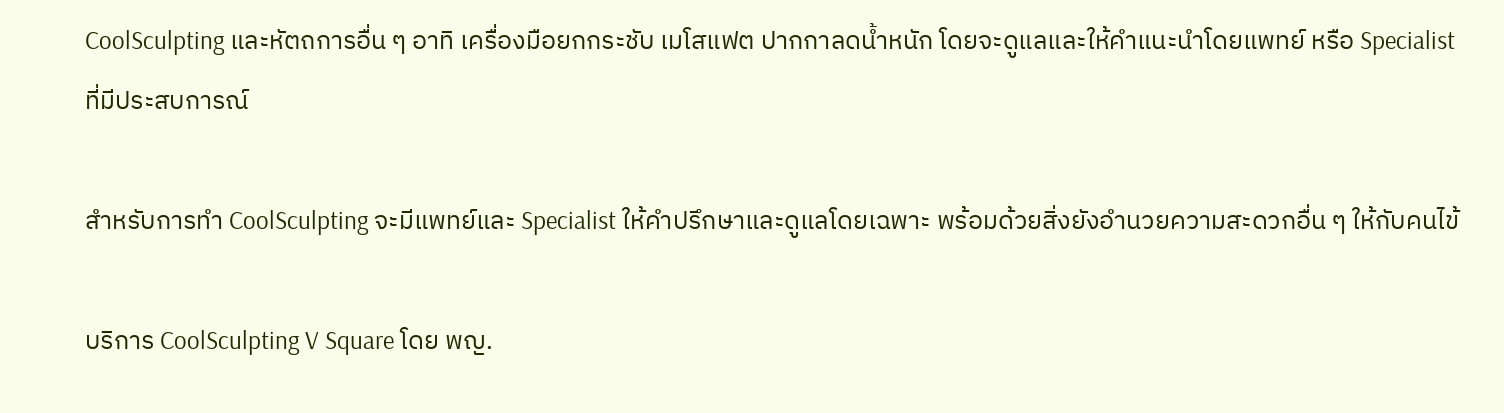CoolSculpting และหัตถการอื่น ๆ อาทิ เครื่องมือยกกระชับ เมโสแฟต ปากกาลดน้ำหนัก โดยจะดูแลและให้คำแนะนำโดยแพทย์ หรือ Specialist ที่มีประสบการณ์

สำหรับการทำ CoolSculpting จะมีแพทย์และ Specialist ให้คำปรึกษาและดูแลโดยเฉพาะ พร้อมด้วยสิ่งยังอำนวยความสะดวกอื่น ๆ ให้กับคนไข้

บริการ CoolSculpting V Square โดย พญ.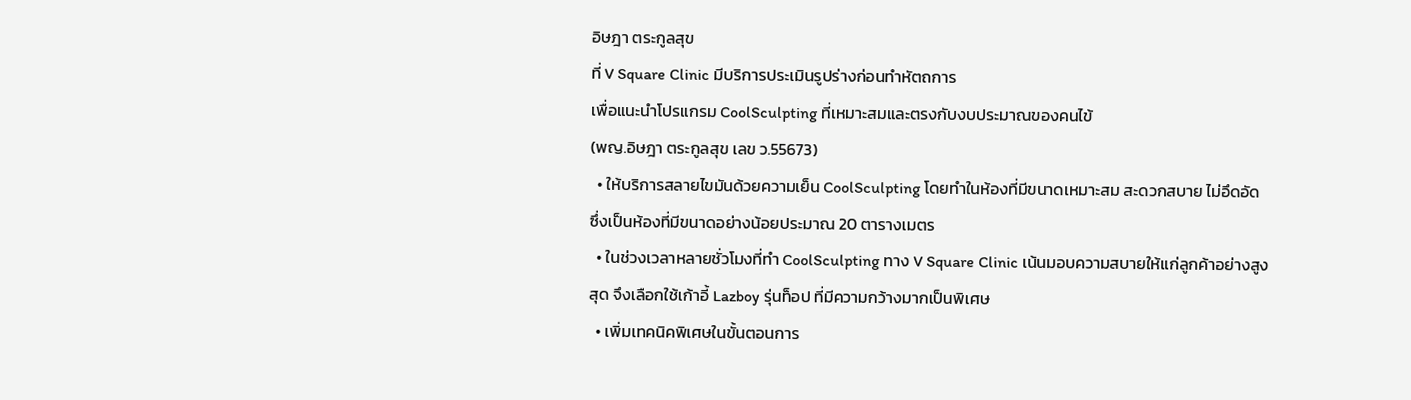อิษฎา ตระกูลสุข
ที่ V Square Clinic มีบริการประเมินรูปร่างก่อนทำหัตถการ
เพื่อแนะนำโปรแกรม CoolSculpting ที่เหมาะสมและตรงกับงบประมาณของคนไข้
(พญ.อิษฎา ตระกูลสุข เลข ว.55673)
  • ให้บริการสลายไขมันด้วยความเย็น CoolSculpting โดยทำในห้องที่มีขนาดเหมาะสม สะดวกสบาย ไม่อึดอัด ซึ่งเป็นห้องที่มีขนาดอย่างน้อยประมาณ 20 ตารางเมตร
  • ในช่วงเวลาหลายชั่วโมงที่ทำ CoolSculpting ทาง V Square Clinic เน้นมอบความสบายให้แก่ลูกค้าอย่างสูงสุด จึงเลือกใช้เก้าอี้ Lazboy รุ่นท็อป ที่มีความกว้างมากเป็นพิเศษ
  • เพิ่มเทคนิคพิเศษในขั้นตอนการ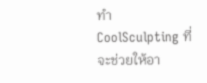ทำ CoolSculpting ที่จะช่วยให้อา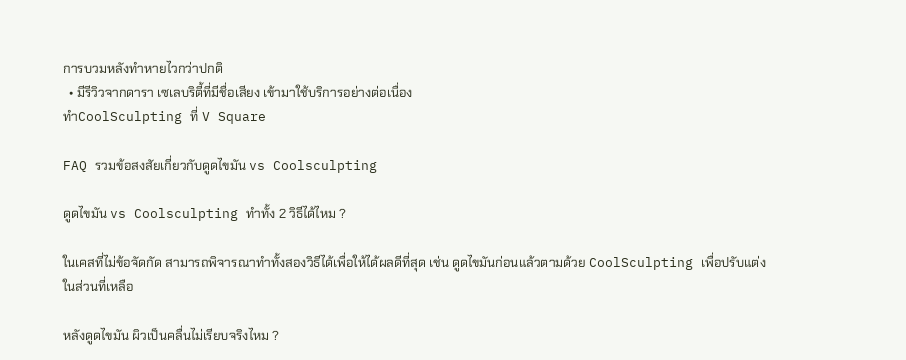การบวมหลังทำหายไวกว่าปกติ
  • มีรีวิวจากดารา เซเลบริตี้ที่มีชื่อเสียง เข้ามาใช้บริการอย่างต่อเนื่อง
ทำCoolSculpting ที่ V Square

FAQ รวมข้อสงสัยเกี่ยวกับดูดไขมัน vs Coolsculpting

ดูดไขมัน vs Coolsculpting ทำทั้ง 2 วิธีได้ไหม ?

ในเคสที่ไม่ข้อจัดกัด สามารถพิจารณาทำทั้งสองวิธีได้เพื่อให้ได้ผลดีที่สุด เช่น ดูดไขมันก่อนแล้วตามด้วย CoolSculpting เพื่อปรับแต่งในส่วนที่เหลือ

หลังดูดไขมัน ผิวเป็นคลื่นไม่เรียบจริงไหม ?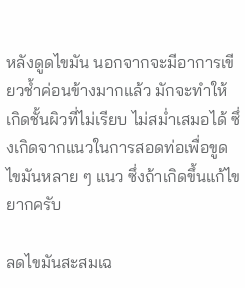หลังดูดไขมัน นอกจากจะมีอาการเขียวช้ำค่อนข้างมากแล้ว มักจะทำให้เกิดชั้นผิวที่ไม่เรียบ ไม่สม่ำเสมอได้ ซึ่งเกิดจากแนวในการสอดท่อเพื่อขูดไขมันหลาย ๆ แนว ซึ่งถ้าเกิดขึ้นแก้ไขยากครับ

ลดไขมันสะสมเฉ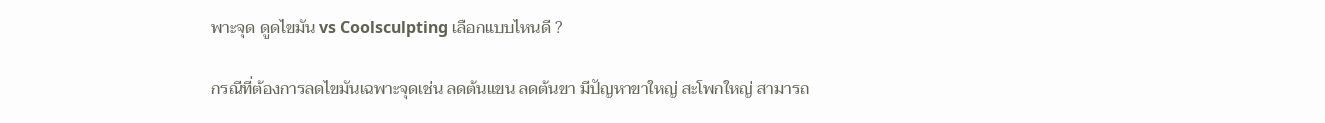พาะจุด ดูดไขมัน vs Coolsculpting เลือกแบบไหนดี ?

กรณีที่ต้องการลดไขมันเฉพาะจุดเช่น ลดต้นแขน ลดต้นขา มีปัญหาขาใหญ่ สะโพกใหญ่ สามารถ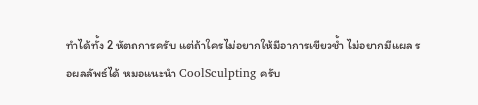ทำได้ทั้ง 2 หัตถการครับ แต่ถ้าใครไม่อยากให้มีอาการเขียวช้ำ ไม่อยากมีแผล รอผลลัพธ์ได้ หมอแนะนำ CoolSculpting ครับ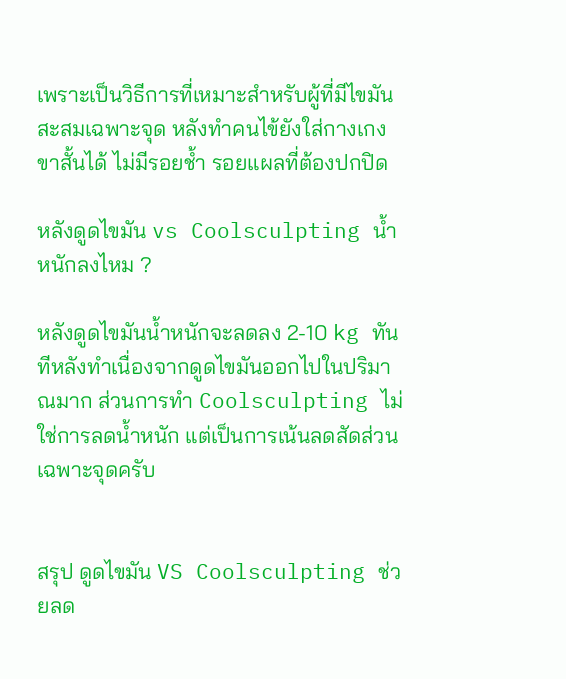เพราะเป็นวิธีการที่เหมาะสำหรับผู้ที่มีไขมันสะสมเฉพาะจุด หลังทำคนไข้ยังใส่กางเกงขาสั้นได้ ไม่มีรอยช้ำ รอยแผลที่ต้องปกปิด

หลังดูดไขมัน vs Coolsculpting น้ำหนักลงไหม ?

หลังดูดไขมันน้ำหนักจะลดลง 2-10 kg ทันทีหลังทำเนื่องจากดูดไขมันออกไปในปริมาณมาก ส่วนการทำ Coolsculpting ไม่ใช่การลดน้ำหนัก แต่เป็นการเน้นลดสัดส่วนเฉพาะจุดครับ


สรุป ดูดไขมัน VS Coolsculpting ช่วยลด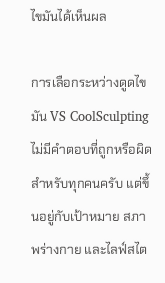ไขมันได้เห็นผล

การเลือกระหว่างดูดไขมัน VS CoolSculpting ไม่มีคำตอบที่ถูกหรือผิดสำหรับทุกคนครับ แต่ขึ้นอยู่กับเป้าหมาย สภาพร่างกาย และไลฟ์สไต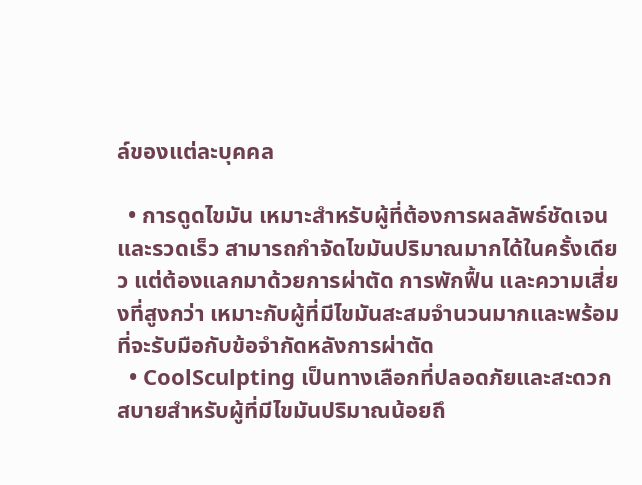ล์ของแต่ละบุคคล

  • การดูดไขมัน เหมาะสำหรับผู้ที่ต้องการผลลัพธ์ชัดเจนและรวดเร็ว สามารถกำจัดไขมันปริมาณมากได้ในครั้งเดียว แต่ต้องแลกมาด้วยการผ่าตัด การพักฟื้น และความเสี่ยงที่สูงกว่า เหมาะกับผู้ที่มีไขมันสะสมจำนวนมากและพร้อมที่จะรับมือกับข้อจำกัดหลังการผ่าตัด
  • CoolSculpting เป็นทางเลือกที่ปลอดภัยและสะดวกสบายสำหรับผู้ที่มีไขมันปริมาณน้อยถึ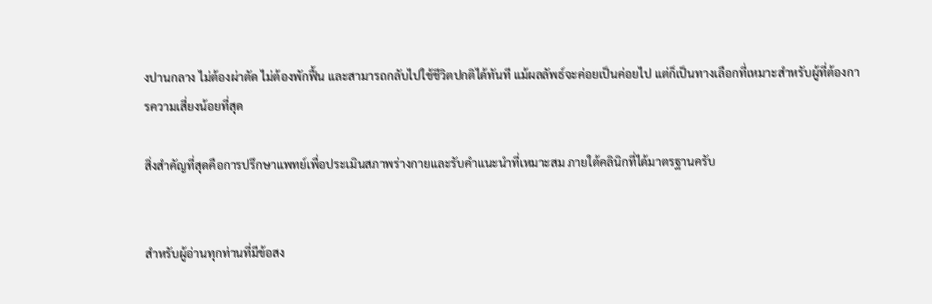งปานกลาง ไม่ต้องผ่าตัด ไม่ต้องพักฟื้น และสามารถกลับไปใช้ชีวิตปกติได้ทันที แม้ผลลัพธ์จะค่อยเป็นค่อยไป แต่ก็เป็นทางเลือกที่เหมาะสำหรับผู้ที่ต้องการความเสี่ยงน้อยที่สุด

สิ่งสำคัญที่สุดคือการปรึกษาแพทย์เพื่อประเมินสภาพร่างกายและรับคำแนะนำที่เหมาะสม ภายใต้คลินิกที่ได้มาตรฐานครับ


สำหรับผู้อ่านทุกท่านที่มีข้อสง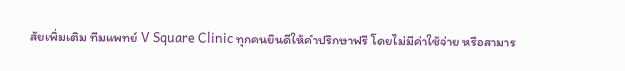สัยเพิ่มเติม ทีมแพทย์ V Square Clinic ทุกคนยินดีให้คำปรึกษาฟรี โดยไม่มีค่าใช้จ่าย หรือสามาร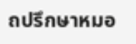ถปรึกษาหมอ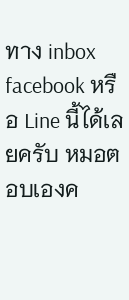ทาง inbox facebook หรือ Line นี้ได้เลยครับ หมอตอบเองค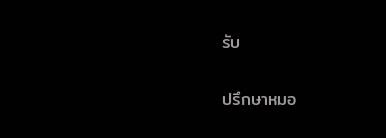รับ

ปรึกษาหมอ